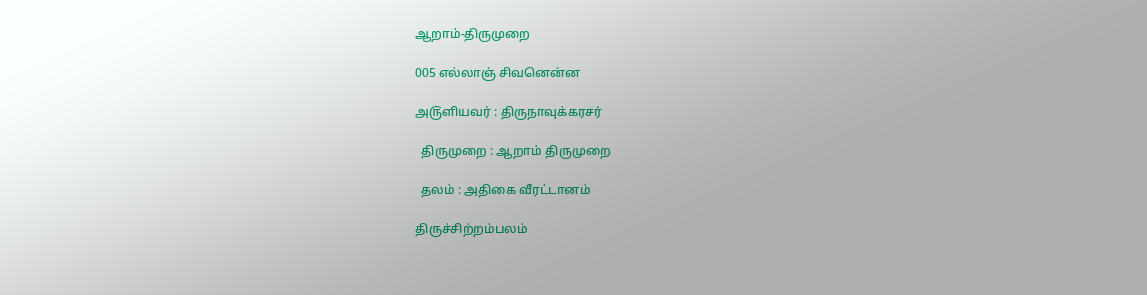ஆறாம்-திருமுறை

005 எல்லாஞ் சிவனென்ன

அ௫ளியவர் : திருநாவுக்கரசர்

  திருமுறை : ஆறாம் திருமுறை

  தலம் : அதிகை வீரட்டானம்

திருச்சிற்றம்பலம்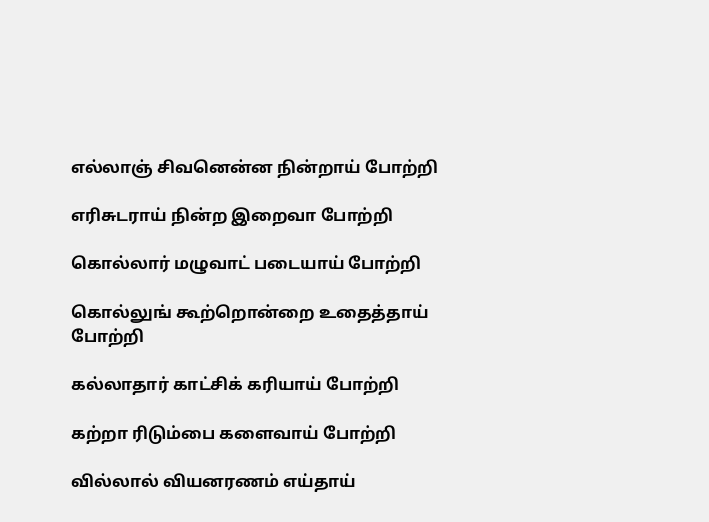எல்லாஞ் சிவனென்ன நின்றாய் போற்றி

எரிசுடராய் நின்ற இறைவா போற்றி

கொல்லார் மழுவாட் படையாய் போற்றி

கொல்லுங் கூற்றொன்றை உதைத்தாய் போற்றி

கல்லாதார் காட்சிக் கரியாய் போற்றி

கற்றா ரிடும்பை களைவாய் போற்றி

வில்லால் வியனரணம் எய்தாய்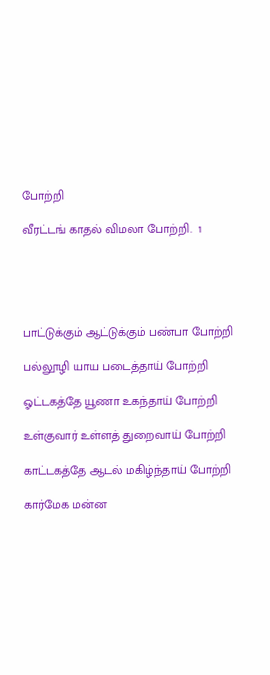போற்றி

வீரட்டங் காதல் விமலா போற்றி.  1





பாட்டுக்கும் ஆட்டுக்கும் பண்பா போற்றி

பல்லூழி யாய படைத்தாய் போற்றி

ஓட்டகத்தே யூணா உகந்தாய் போற்றி

உள்குவார் உள்ளத் துறைவாய் போற்றி

காட்டகத்தே ஆடல் மகிழ்ந்தாய் போற்றி

கார்மேக மன்ன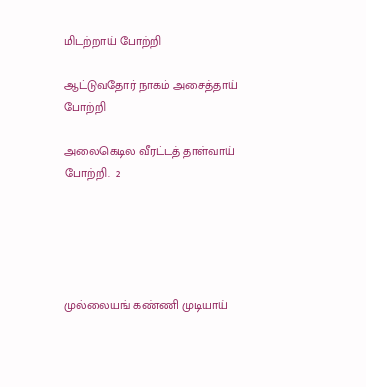மிடற்றாய் போற்றி

ஆட்டுவதோர் நாகம் அசைத்தாய் போற்றி

அலைகெடில வீரட்டத் தாள்வாய் போற்றி.  2





முல்லையங் கண்ணி முடியாய்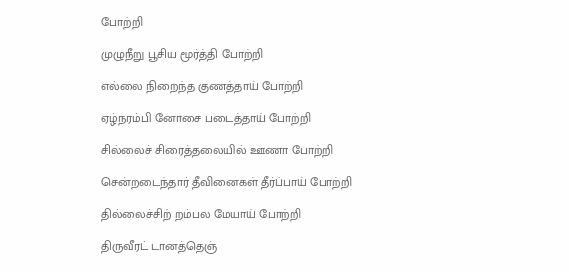போற்றி

முழுநீறு பூசிய மூர்த்தி போற்றி

எல்லை நிறைந்த குணத்தாய் போற்றி

ஏழ்நரம்பி னோசை படைத்தாய் போற்றி

சில்லைச் சிரைத்தலையில் ஊணா போற்றி

சென்றடைந்தார் தீவினைகள் தீர்ப்பாய் போற்றி

தில்லைச்சிற் றம்பல மேயாய் போற்றி

திருவீரட் டானத்தெஞ்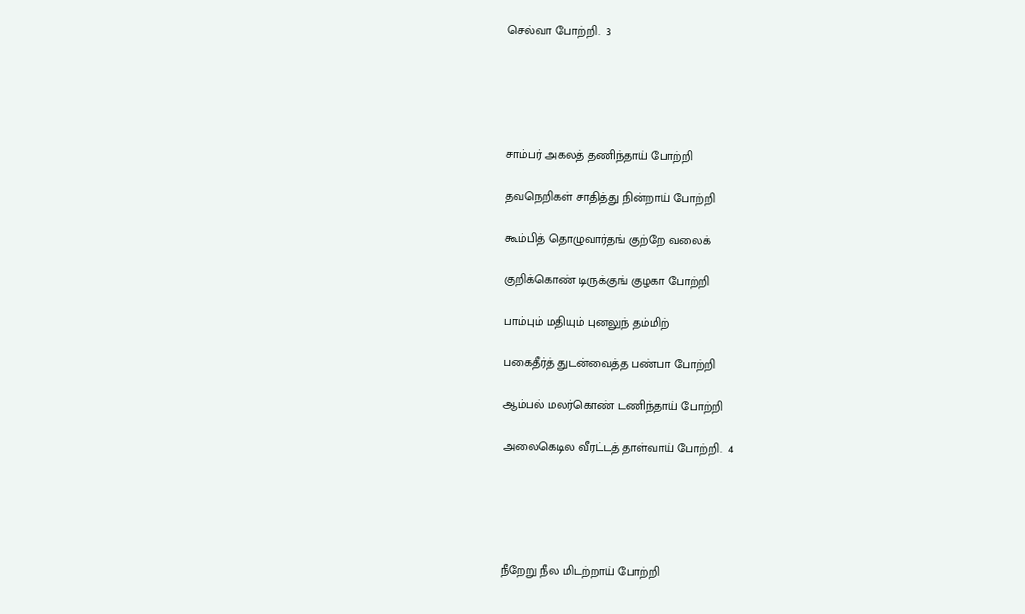செல்வா போற்றி.  3





சாம்பர் அகலத் தணிந்தாய் போற்றி

தவநெறிகள் சாதித்து நின்றாய் போற்றி

கூம்பித் தொழுவார்தங் குற்றே வலைக்

குறிக்கொண் டிருக்குங் குழகா போற்றி

பாம்பும் மதியும் புனலுந் தம்மிற்

பகைதீர்த் துடன்வைத்த பண்பா போற்றி

ஆம்பல் மலர்கொண் டணிந்தாய் போற்றி

அலைகெடில வீரட்டத் தாள்வாய் போற்றி.  4





நீறேறு நீல மிடற்றாய் போற்றி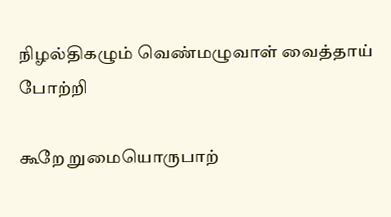நிழல்திகழும் வெண்மழுவாள் வைத்தாய் போற்றி

கூறே றுமையொருபாற்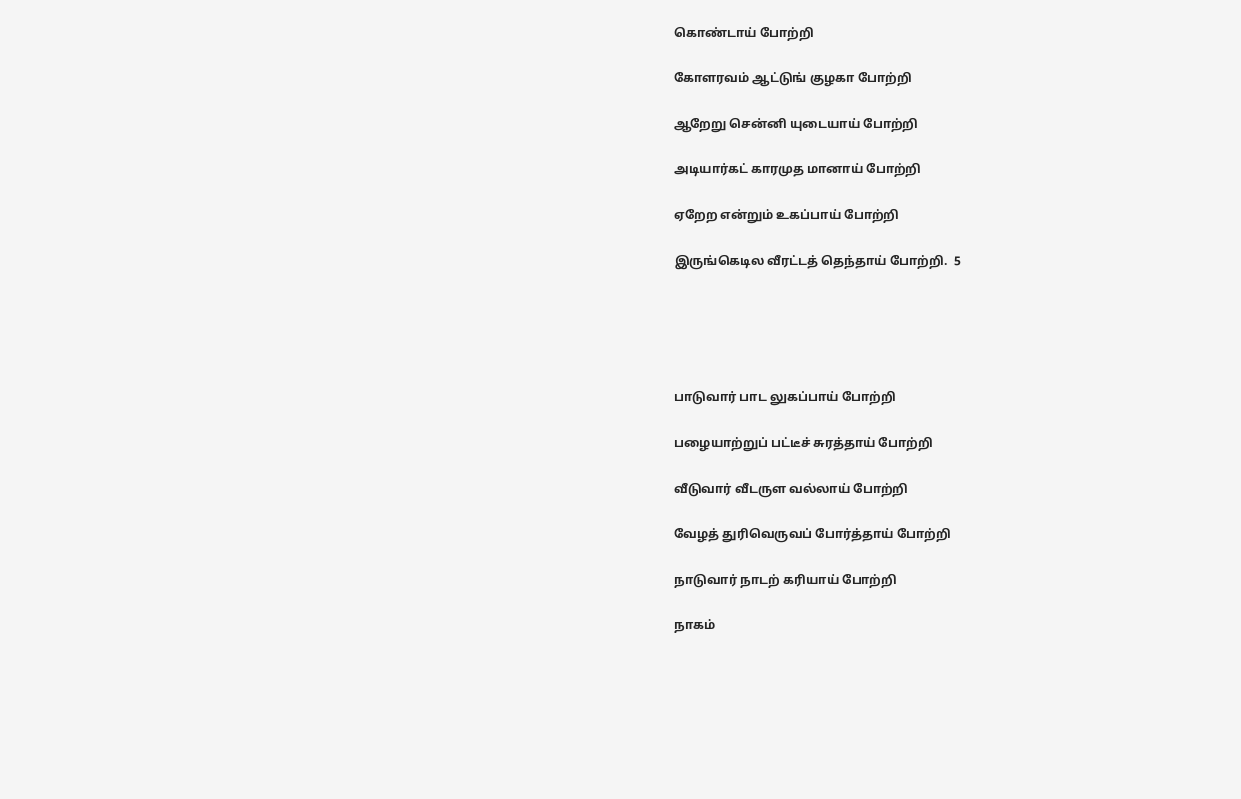கொண்டாய் போற்றி

கோளரவம் ஆட்டுங் குழகா போற்றி

ஆறேறு சென்னி யுடையாய் போற்றி

அடியார்கட் காரமுத மானாய் போற்றி

ஏறேற என்றும் உகப்பாய் போற்றி

இருங்கெடில வீரட்டத் தெந்தாய் போற்றி.  5





பாடுவார் பாட லுகப்பாய் போற்றி

பழையாற்றுப் பட்டீச் சுரத்தாய் போற்றி

வீடுவார் வீடருள வல்லாய் போற்றி

வேழத் துரிவெருவப் போர்த்தாய் போற்றி

நாடுவார் நாடற் கரியாய் போற்றி

நாகம்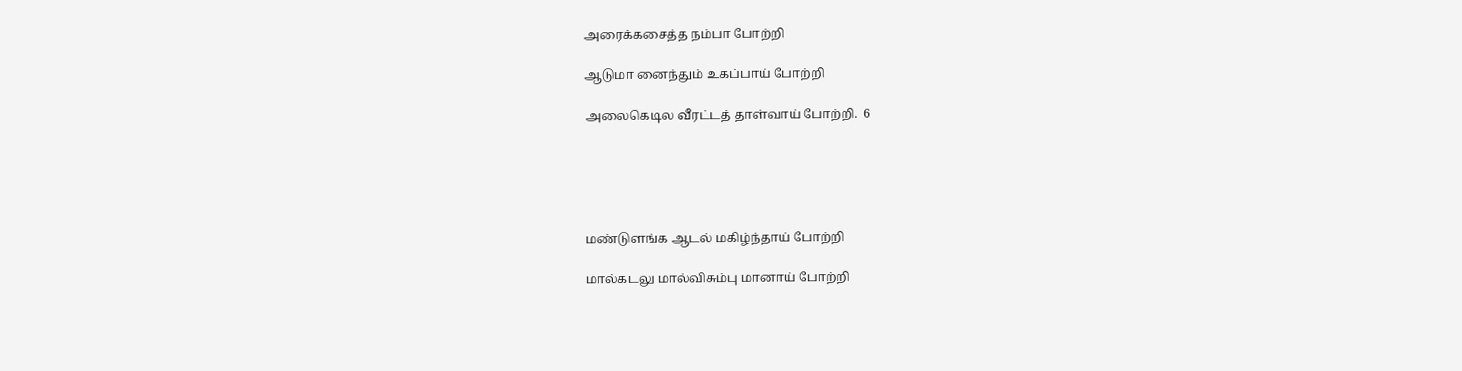அரைக்கசைத்த நம்பா போற்றி

ஆடுமா னைந்தும் உகப்பாய் போற்றி

அலைகெடில வீரட்டத் தாள்வாய் போற்றி.  6





மண்டுளங்க ஆடல் மகிழ்ந்தாய் போற்றி

மால்கடலு மால்விசும்பு மானாய் போற்றி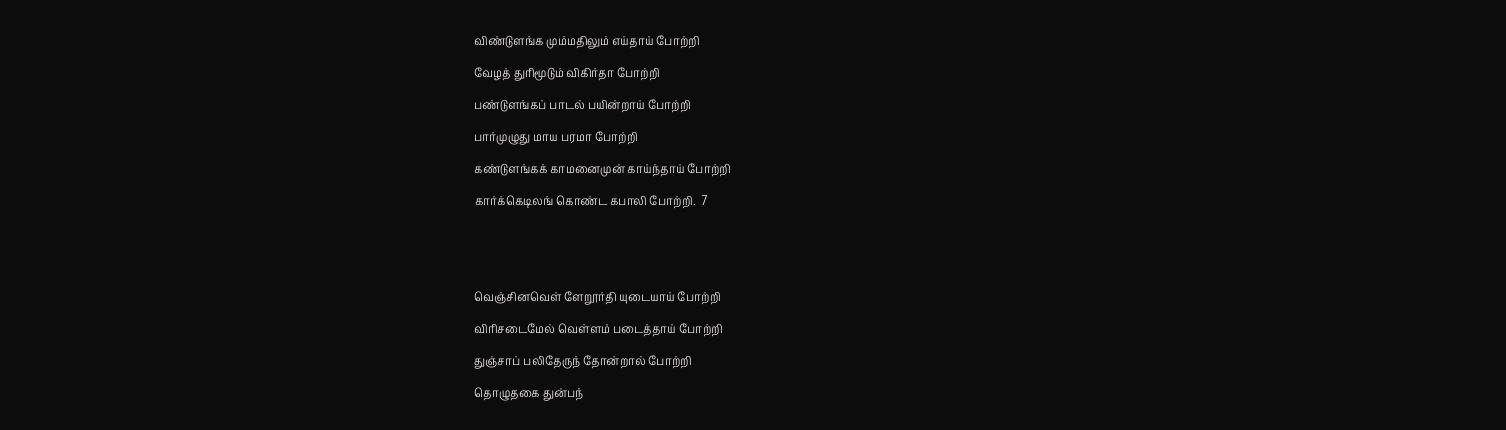விண்டுளங்க மும்மதிலும் எய்தாய் போற்றி

வேழத் துரிமூடும் விகிர்தா போற்றி

பண்டுளங்கப் பாடல் பயின்றாய் போற்றி

பார்முழுது மாய பரமா போற்றி

கண்டுளங்கக் காமனைமுன் காய்ந்தாய் போற்றி

கார்க்கெடிலங் கொண்ட கபாலி போற்றி.  7





வெஞ்சினவெள் ளேறூர்தி யுடையாய் போற்றி

விரிசடைமேல் வெள்ளம் படைத்தாய் போற்றி

துஞ்சாப் பலிதேருந் தோன்றால் போற்றி

தொழுதகை துன்பந்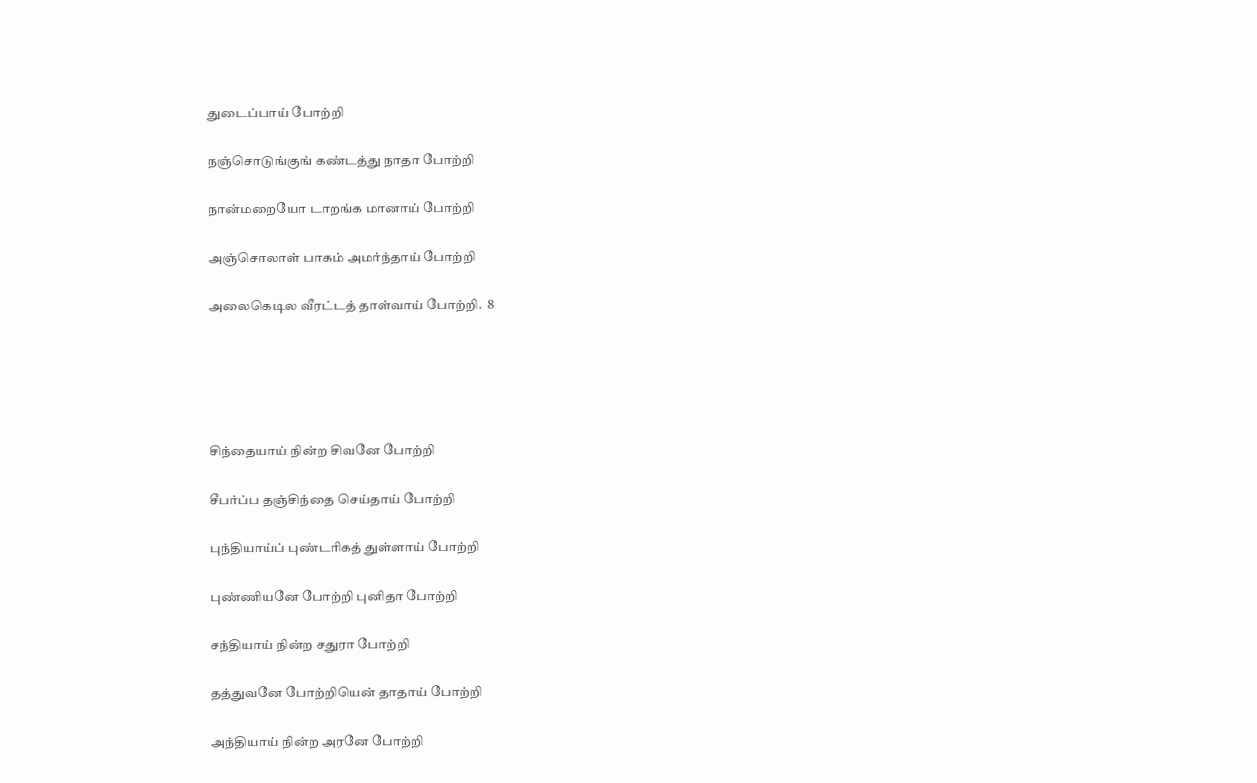துடைப்பாய் போற்றி

நஞ்சொடுங்குங் கண்டத்து நாதா போற்றி

நான்மறையோ டாறங்க மானாய் போற்றி

அஞ்சொலாள் பாகம் அமர்ந்தாய் போற்றி

அலைகெடில வீரட்டத் தாள்வாய் போற்றி.  8





சிந்தையாய் நின்ற சிவனே போற்றி

சீபர்ப்ப தஞ்சிந்தை செய்தாய் போற்றி

புந்தியாய்ப் புண்டரிகத் துள்ளாய் போற்றி

புண்ணியனே போற்றி புனிதா போற்றி

சந்தியாய் நின்ற சதுரா போற்றி

தத்துவனே போற்றியென் தாதாய் போற்றி

அந்தியாய் நின்ற அரனே போற்றி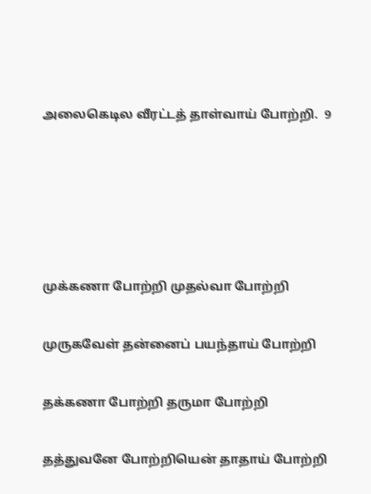அலைகெடில வீரட்டத் தாள்வாய் போற்றி.  9





முக்கணா போற்றி முதல்வா போற்றி

முருகவேள் தன்னைப் பயந்தாய் போற்றி

தக்கணா போற்றி தருமா போற்றி

தத்துவனே போற்றியென் தாதாய் போற்றி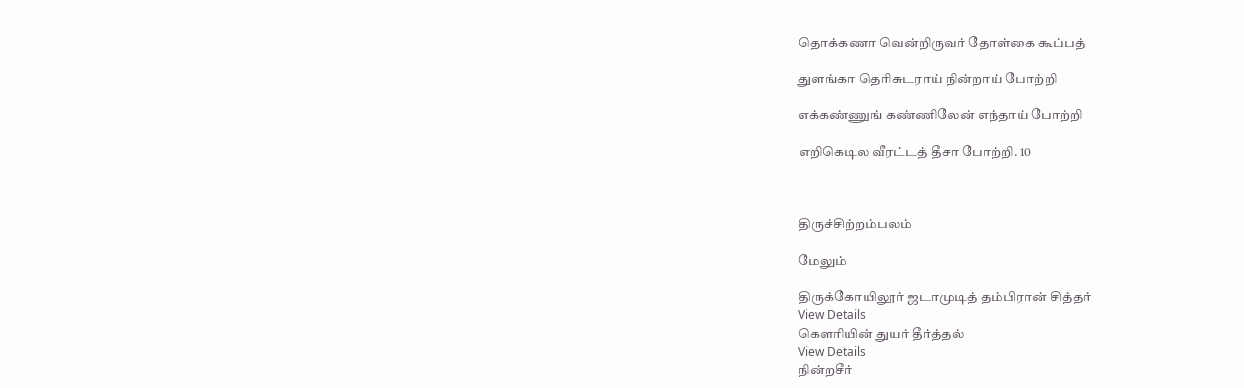தொக்கணா வென்றிருவர் தோள்கை கூப்பத்

துளங்கா தெரிசுடராய் நின்றாய் போற்றி

எக்கண்ணுங் கண்ணிலேன் எந்தாய் போற்றி

எறிகெடில வீரட்டத் தீசா போற்றி. 10



திருச்சிற்றம்பலம்

மேலும்

திருக்கோயிலூர் ஜடாமுடித் தம்பிரான் சித்தர்
View Details
கௌரியின் துயர் தீர்த்தல்
View Details
நின்றசீர்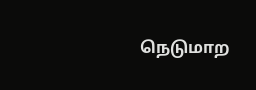நெடுமாற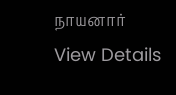நாயனார்
View Details